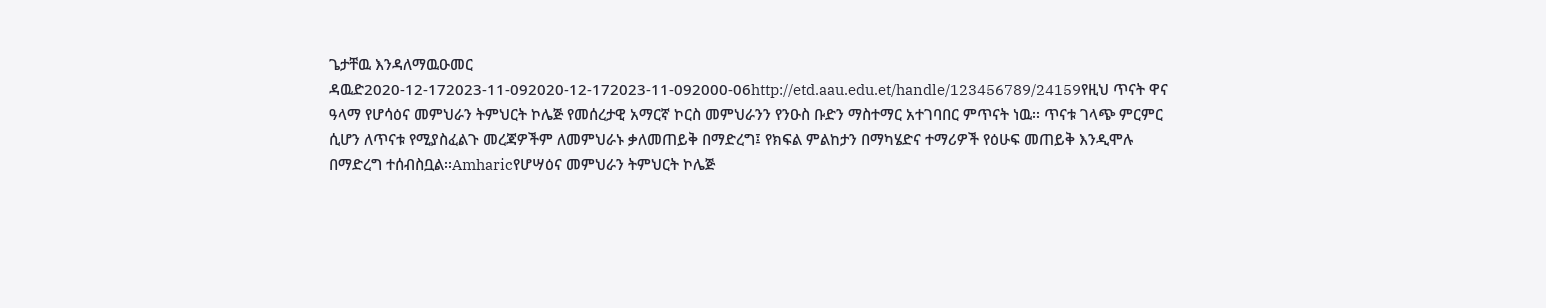ጌታቸዉ እንዳለማዉዑመር ዳዉድ2020-12-172023-11-092020-12-172023-11-092000-06http://etd.aau.edu.et/handle/123456789/24159የዚህ ጥናት ዋና ዓላማ የሆሳዕና መምህራን ትምህርት ኮሌጅ የመሰረታዊ አማርኛ ኮርስ መምህራንን የንዑስ ቡድን ማስተማር አተገባበር ምጥናት ነዉ፡፡ ጥናቱ ገላጭ ምርምር ሲሆን ለጥናቱ የሚያስፈልጉ መረጃዎችም ለመምህራኑ ቃለመጠይቅ በማድረግ፤ የክፍል ምልከታን በማካሄድና ተማሪዎች የዕሁፍ መጠይቅ እንዲሞሉ በማድረግ ተሰብስቧል፡፡Amharicየሆሣዕና መምህራን ትምህርት ኮሌጅ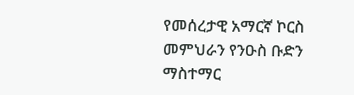የመሰረታዊ አማርኛ ኮርስ መምህራን የንዑስ ቡድን ማስተማር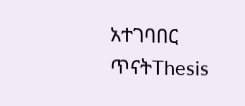አተገባበር ጥናትThesis